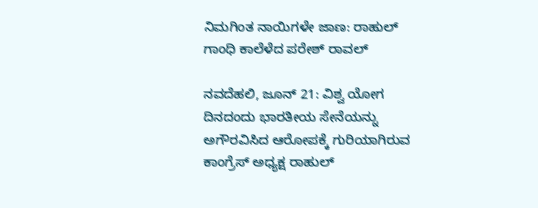ನಿಮಗಿಂತ ನಾಯಿಗಳೇ ಜಾಣ: ರಾಹುಲ್ ಗಾಂಧಿ ಕಾಲೆಳೆದ ಪರೇಶ್ ರಾವಲ್

ನವದೆಹಲಿ, ಜೂನ್ 21: ವಿಶ್ವ ಯೋಗ ದಿನದಂದು ಭಾರತೀಯ ಸೇನೆಯನ್ನು ಅಗೌರವಿಸಿದ ಆರೋಪಕ್ಕೆ ಗುರಿಯಾಗಿರುವ ಕಾಂಗ್ರೆಸ್ ಅಧ್ಯಕ್ಷ ರಾಹುಲ್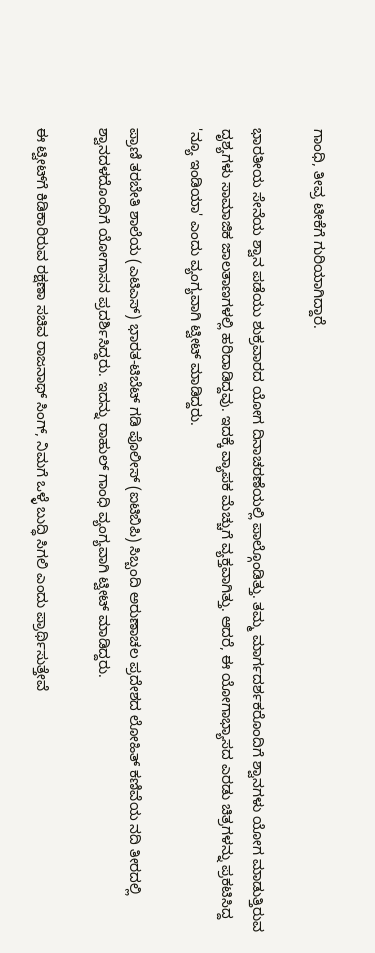ಗಾಂಧಿ, ತೀವ್ರ ಟೀಕೆಗೆ ಗುರಿಯಾಗಿದ್ದಾರೆ.

ಭಾರತೀಯ ಸೇನೆಯ ಶ್ವಾನ ಪಡೆಯು ಶುಕ್ರವಾರದ ಯೋಗ ದಿನಾಚರಣೆಯಲ್ಲಿ ಪಾಲ್ಗೊಂಡಿತ್ತು. ತಮ್ಮ ಮಾರ್ಗದರ್ಶಕರೊಂದಿಗೆ ಶ್ವಾನಗಳು ಯೋಗ ಮಾಡುತ್ತಿರುವ ದೃಶ್ಯಗಳು ಸಾಮಾಜಿಕ ಜಾಲತಾಣಗಳಲ್ಲಿ ಹರಿದಾಡಿದ್ದವು. ಇದಕ್ಕೆ ವ್ಯಾಪಕ ಮೆಚ್ಚುಗೆ ವ್ಯಕ್ತವಾಗಿತ್ತು. ಆದರೆ, ಈ ಯೋಗಾಭ್ಯಾಸದ ಎರಡು ಚಿತ್ರಗಳನ್ನು ಪ್ರಕಟಿಸಿದ್ದ 'ನ್ಯೂ ಇಂಡಿಯಾ' ಎಂದು ವ್ಯಂಗ್ಯವಾಗಿ ಟ್ವೀಟ್ ಮಾಡಿದ್ದರು.

ಪ್ರಾಣಿ ತರಬೇತಿ ಶಾಲೆಯ (ಎಟಿಎಸ್) ಭಾರತ-ಟಿಬೆಟ್ ಗಡಿ ಪೊಲೀಸ್ (ಐಟಿಬಿಪಿ) ಸಿಬ್ಬಂದಿ ಅರುಣಾಚಲ ಪ್ರದೇಶದ ಲೋಹಿತ್ ಕಣಿವೆಯ ನದಿ ತೀರದಲ್ಲಿ ಶ್ವಾನದಳದೊಂದಿಗೆ ಯೋಗಾಸನ ಪ್ರದರ್ಶಿಸಿದ್ದರು. ಇದನ್ನು ರಾಹುಲ್ ಗಾಂಧಿ ವ್ಯಂಗ್ಯವಾಗಿ ಟ್ವೀಟ್ ಮಾಡಿದ್ದರು.

ಈ ಟ್ವೀಟ್‌ಗೆ ಕಿಡಿಕಾರಿರುವ ರಕ್ಷಣಾ ಸಚಿವ ರಾಜನಾಥ್ ಸಿಂಗ್, ನಿಮಗೆ ಒಳ್ಳೆ ಬುದ್ಧಿ ಸಿಗಲಿ ಎಂದು ಪ್ರಾರ್ಥಿಸುತ್ತೇವೆ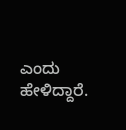ಎಂದು ಹೇಳಿದ್ದಾರೆ.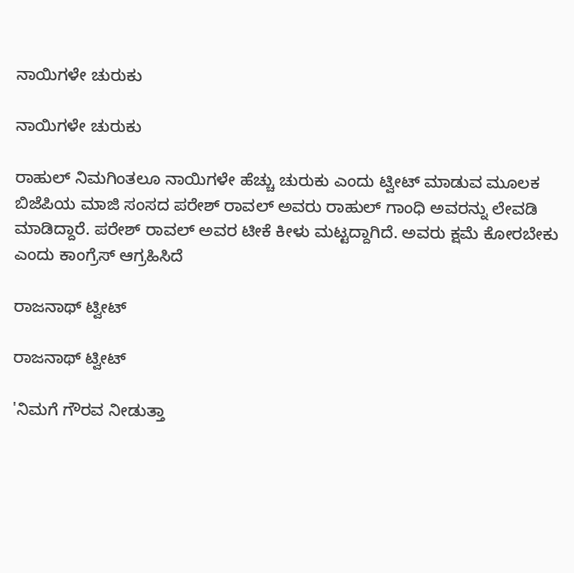ನಾಯಿಗಳೇ ಚುರುಕು

ನಾಯಿಗಳೇ ಚುರುಕು

ರಾಹುಲ್ ನಿಮಗಿಂತಲೂ ನಾಯಿಗಳೇ ಹೆಚ್ಚು ಚುರುಕು ಎಂದು ಟ್ವೀಟ್ ಮಾಡುವ ಮೂಲಕ ಬಿಜೆಪಿಯ ಮಾಜಿ ಸಂಸದ ಪರೇಶ್ ರಾವಲ್ ಅವರು ರಾಹುಲ್ ಗಾಂಧಿ ಅವರನ್ನು ಲೇವಡಿ ಮಾಡಿದ್ದಾರೆ. ಪರೇಶ್ ರಾವಲ್ ಅವರ ಟೀಕೆ ಕೀಳು ಮಟ್ಟದ್ದಾಗಿದೆ. ಅವರು ಕ್ಷಮೆ ಕೋರಬೇಕು ಎಂದು ಕಾಂಗ್ರೆಸ್ ಆಗ್ರಹಿಸಿದೆ

ರಾಜನಾಥ್ ಟ್ವೀಟ್

ರಾಜನಾಥ್ ಟ್ವೀಟ್

'ನಿಮಗೆ ಗೌರವ ನೀಡುತ್ತಾ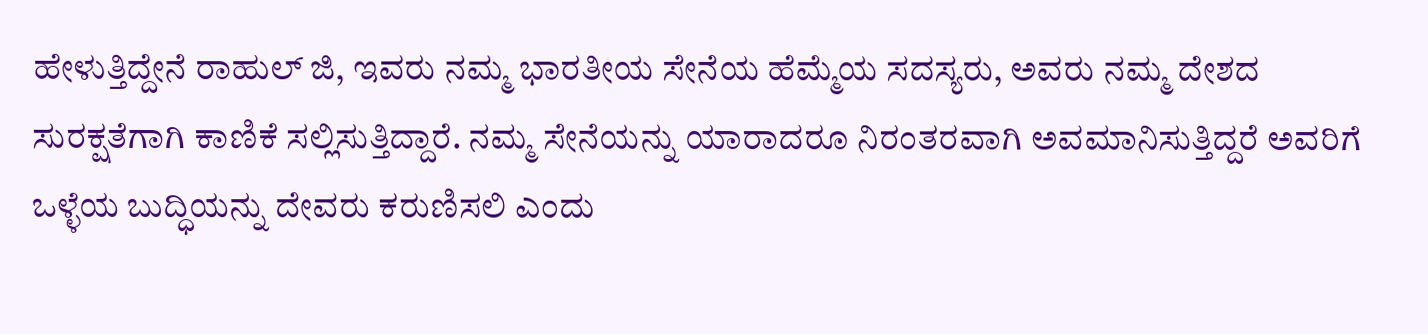ಹೇಳುತ್ತಿದ್ದೇನೆ ರಾಹುಲ್‌ ಜಿ, ಇವರು ನಮ್ಮ ಭಾರತೀಯ ಸೇನೆಯ ಹೆಮ್ಮೆಯ ಸದಸ್ಯರು, ಅವರು ನಮ್ಮ ದೇಶದ ಸುರಕ್ಷತೆಗಾಗಿ ಕಾಣಿಕೆ ಸಲ್ಲಿಸುತ್ತಿದ್ದಾರೆ. ನಮ್ಮ ಸೇನೆಯನ್ನು ಯಾರಾದರೂ ನಿರಂತರವಾಗಿ ಅವಮಾನಿಸುತ್ತಿದ್ದರೆ ಅವರಿಗೆ ಒಳ್ಳೆಯ ಬುದ್ಧಿಯನ್ನು ದೇವರು ಕರುಣಿಸಲಿ ಎಂದು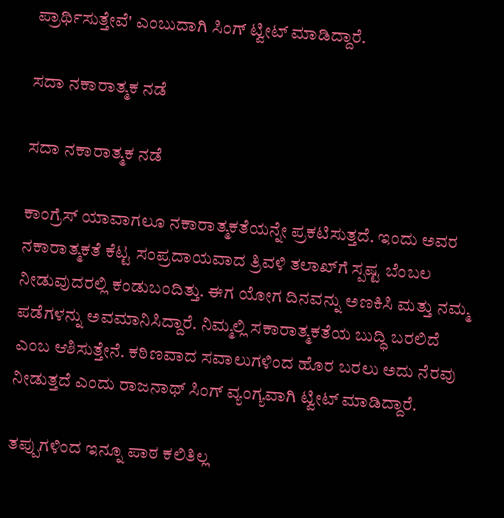ಪ್ರಾರ್ಥಿಸುತ್ತೇವೆ' ಎಂಬುದಾಗಿ ಸಿಂಗ್ ಟ್ವೀಟ್ ಮಾಡಿದ್ದಾರೆ.

ಸದಾ ನಕಾರಾತ್ಮಕ ನಡೆ

ಸದಾ ನಕಾರಾತ್ಮಕ ನಡೆ

ಕಾಂಗ್ರೆಸ್ ಯಾವಾಗಲೂ ನಕಾರಾತ್ಮಕತೆಯನ್ನೇ ಪ್ರಕಟಿಸುತ್ತದೆ. ಇಂದು ಅವರ ನಕಾರಾತ್ಮಕತೆ ಕೆಟ್ಟ ಸಂಪ್ರದಾಯವಾದ ತ್ರಿವಳಿ ತಲಾಖ್‌ಗೆ ಸ್ಪಷ್ಟ ಬೆಂಬಲ ನೀಡುವುದರಲ್ಲಿ ಕಂಡುಬಂದಿತ್ತು. ಈಗ ಯೋಗ ದಿನವನ್ನು ಅಣಕಿಸಿ ಮತ್ತು ನಮ್ಮ ಪಡೆಗಳನ್ನು ಅವಮಾನಿಸಿದ್ದಾರೆ. ನಿಮ್ಮಲ್ಲಿ ಸಕಾರಾತ್ಮಕತೆಯ ಬುದ್ಧಿ ಬರಲಿದೆ ಎಂಬ ಆಶಿಸುತ್ತೇನೆ. ಕಠಿಣವಾದ ಸವಾಲುಗಳಿಂದ ಹೊರ ಬರಲು ಅದು ನೆರವು ನೀಡುತ್ತದೆ ಎಂದು ರಾಜನಾಥ್ ಸಿಂಗ್ ವ್ಯಂಗ್ಯವಾಗಿ ಟ್ವೀಟ್ ಮಾಡಿದ್ದಾರೆ.

ತಪ್ಪುಗಳಿಂದ ಇನ್ನೂ ಪಾಠ ಕಲಿತಿಲ್ಲ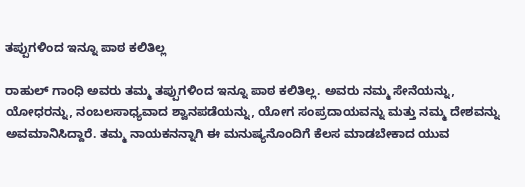ತಪ್ಪುಗಳಿಂದ ಇನ್ನೂ ಪಾಠ ಕಲಿತಿಲ್ಲ

ರಾಹುಲ್ ಗಾಂಧಿ ಅವರು ತಮ್ಮ ತಪ್ಪುಗಳಿಂದ ಇನ್ನೂ ಪಾಠ ಕಲಿತಿಲ್ಲ. ಅವರು ನಮ್ಮ ಸೇನೆಯನ್ನು, ಯೋಧರನ್ನು, ನಂಬಲಸಾಧ್ಯವಾದ ಶ್ವಾನಪಡೆಯನ್ನು, ಯೋಗ ಸಂಪ್ರದಾಯವನ್ನು ಮತ್ತು ನಮ್ಮ ದೇಶವನ್ನು ಅವಮಾನಿಸಿದ್ದಾರೆ. ತಮ್ಮ ನಾಯಕನನ್ನಾಗಿ ಈ ಮನುಷ್ಯನೊಂದಿಗೆ ಕೆಲಸ ಮಾಡಬೇಕಾದ ಯುವ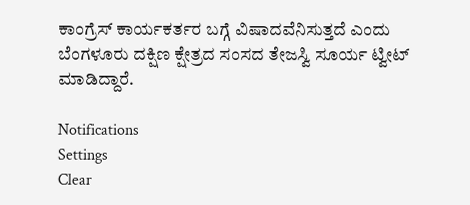ಕಾಂಗ್ರೆಸ್ ಕಾರ್ಯಕರ್ತರ ಬಗ್ಗೆ ವಿಷಾದವೆನಿಸುತ್ತದೆ ಎಂದು ಬೆಂಗಳೂರು ದಕ್ಷಿಣ ಕ್ಷೇತ್ರದ ಸಂಸದ ತೇಜಸ್ವಿ ಸೂರ್ಯ ಟ್ವೀಟ್ ಮಾಡಿದ್ದಾರೆ.

Notifications
Settings
Clear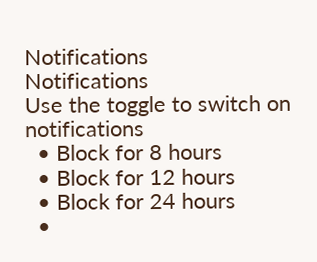Notifications
Notifications
Use the toggle to switch on notifications
  • Block for 8 hours
  • Block for 12 hours
  • Block for 24 hours
  •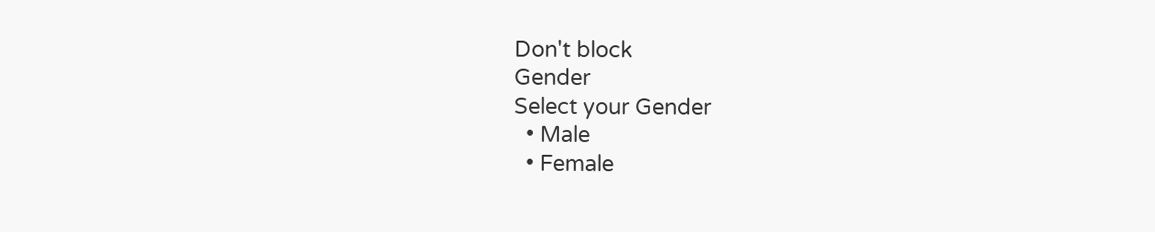Don't block
Gender
Select your Gender
  • Male
  • Female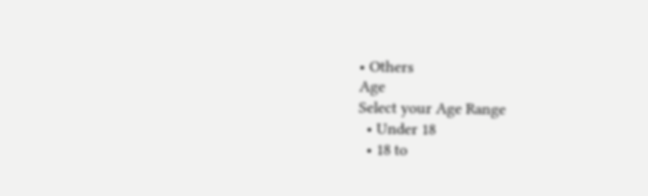• Others
Age
Select your Age Range
  • Under 18
  • 18 to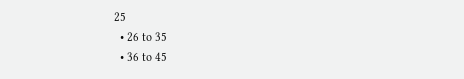25
  • 26 to 35
  • 36 to 45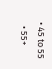• 45 to 55
  • 55+